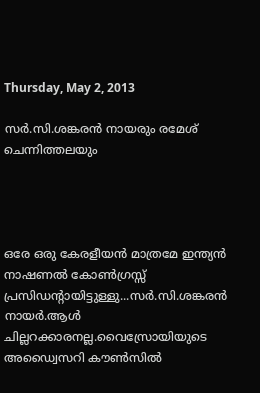Thursday, May 2, 2013

സർ.സി.ശങ്കരൻ നായരും രമേശ് ചെന്നിത്തലയും




ഒരേ ഒരു കേരളീയൻ മാത്രമേ ഇന്ത്യൻ നാഷണൽ കോൺഗ്രസ്സ് പ്രസിഡന്റായിട്ടുള്ളു...സർ.സി.ശങ്കരൻ നായർ.ആൾ ചില്ലറക്കാരനല്ല.വൈസ്രോയിയുടെ അഡ്വൈസറി കൗൺസിൽ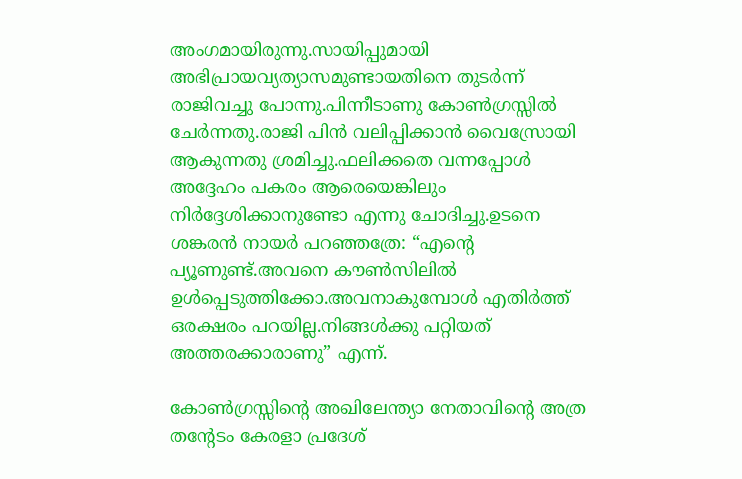അംഗമായിരുന്നു.സായിപ്പുമായി അഭിപ്രായവ്യത്യാസമുണ്ടായതിനെ തുടർന്ന് രാജിവച്ചു പോന്നു.പിന്നീടാണു കോൺഗ്രസ്സിൽ ചേർന്നതു.രാജി പിൻ വലിപ്പിക്കാൻ വൈസ്രോയി ആകുന്നതു ശ്രമിച്ചു.ഫലിക്കതെ വന്നപ്പോൾ അദ്ദേഹം പകരം ആരെയെങ്കിലും നിർദ്ദേശിക്കാനുണ്ടോ എന്നു ചോദിച്ചു.ഉടനെ ശങ്കരൻ നായർ പറഞ്ഞത്രേ: “എന്റെ പ്യൂണുണ്ട്.അവനെ കൗൺസിലിൽ ഉൾപ്പെടുത്തിക്കോ.അവനാകുമ്പോൾ എതിർത്ത് ഒരക്ഷരം പറയില്ല.നിങ്ങൾക്കു പറ്റിയത് അത്തരക്കാരാണു” എന്ന്.

കോൺഗ്രസ്സിന്റെ അഖിലേന്ത്യാ നേതാവിന്റെ അത്ര തന്റേടം കേരളാ പ്രദേശ്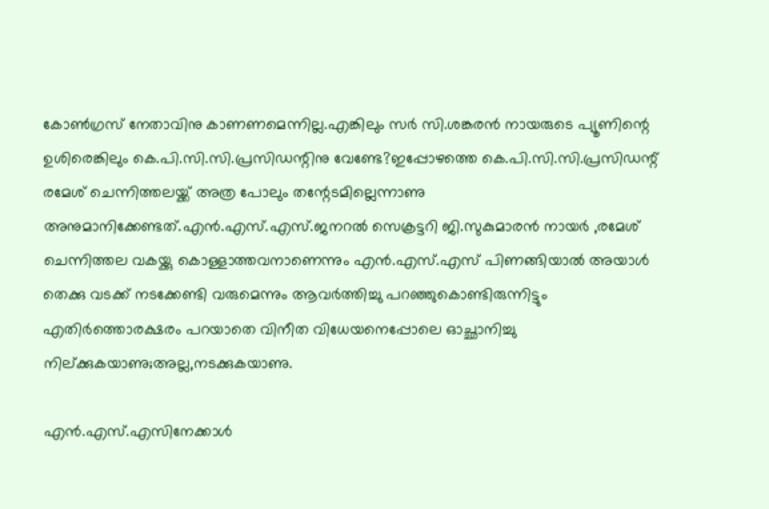കോൺഗ്രസ് നേതാവിനു കാണണമെന്നില്ല.എങ്കിലും സർ സി.ശങ്കരൻ നായരുടെ പ്യൂണിന്റെ ഉശിരെങ്കിലും കെ.പി.സി.സി.പ്രസിഡന്റിനു വേണ്ടേ?ഇപ്പോഴത്തെ കെ.പി.സി.സി.പ്രസിഡന്റ് രമേശ് ചെന്നിത്തലയ്ക്ക് അത്ര പോലും തന്റേടമില്ലെന്നാണു അനുമാനിക്കേണ്ടത്.എൻ.എസ്.എസ്.ജനറൽ സെക്രട്ടറി ജി.സുകുമാരൻ നായർ ,രമേശ് ചെന്നിത്തല വകയ്ക്കു കൊള്ളാത്തവനാണെന്നും എൻ.എസ്.എസ് പിണങ്ങിയാൽ അയാൾ തെക്കു വടക്ക് നടക്കേണ്ടി വരുമെന്നും ആവർത്തിച്ചു പറഞ്ഞുകൊണ്ടിരുന്നിട്ടും എതിർത്തൊരക്ഷരം പറയാതെ വിനീത വിധേയനെപ്പോലെ ഓച്ഛാനിച്ചു നില്ക്കുകയാണു;അല്ല,നടക്കുകയാണു.

എൻ.എസ്.എസിനേക്കാൾ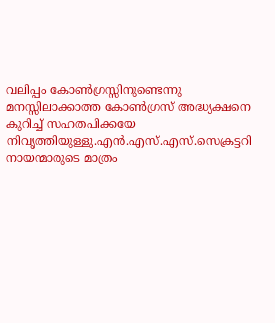വലിപ്പം കോൺഗ്രസ്സിനുണ്ടെന്നു മനസ്സിലാക്കാത്ത കോൺഗ്രസ് അദ്ധ്യക്ഷനെ കുറിച്ച് സഹതപിക്കയേ നിവൃത്തിയുള്ളു.എൻ.എസ്.എസ്.സെക്രട്ടറി നായന്മാരുടെ മാത്രം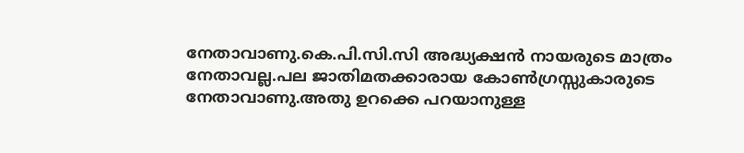നേതാവാണു.കെ.പി.സി.സി അദ്ധ്യക്ഷൻ നായരുടെ മാത്രം നേതാവല്ല.പല ജാതിമതക്കാരായ കോൺഗ്രസ്സുകാരുടെ നേതാവാണു.അതു ഉറക്കെ പറയാനുള്ള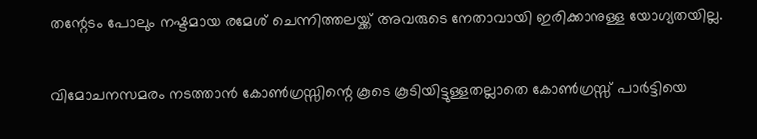തന്റേടം പോലും നഷ്ടമായ രമേശ് ചെന്നിത്തലയ്ക്ക് അവരുടെ നേതാവായി ഇരിക്കാനുള്ള യോഗ്യതയില്ല.

വിമോചനസമരം നടത്താൻ കോൺഗ്രസ്സിന്റെ കൂടെ കൂടിയിട്ടുള്ളതല്ലാതെ കോൺഗ്രസ്സ് പാർട്ടിയെ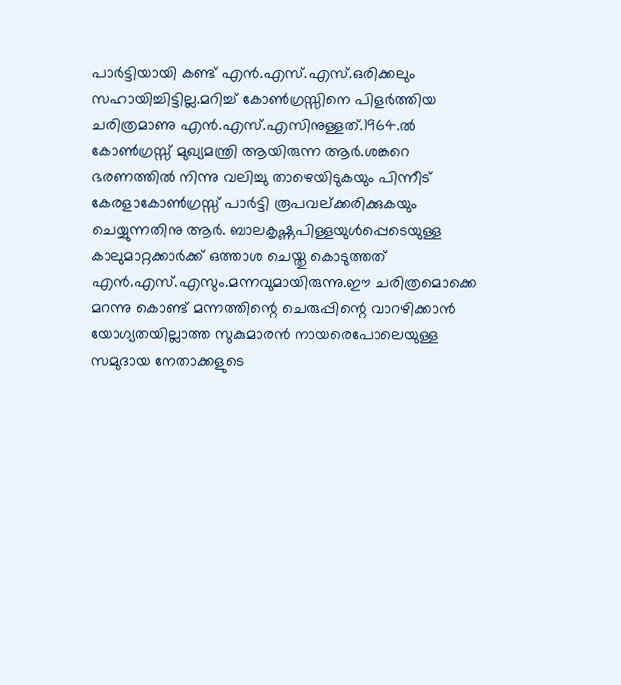പാർട്ടിയായി കണ്ട് എൻ.എസ്.എസ്.ഒരിക്കലും സഹായിച്ചിട്ടില്ല.മറിച്ച് കോൺഗ്രസ്സിനെ പിളർത്തിയ ചരിത്രമാണു എൻ.എസ്.എസിനുള്ളത്.1964.ൽ കോൺഗ്രസ്സ് മുഖ്യമന്ത്രി ആയിരുന്ന ആർ.ശങ്കറെ ഭരണത്തിൽ നിന്നു വലിച്ചു താഴെയിടുകയും പിന്നീട് കേരളാകോൺഗ്രസ്സ് പാർട്ടി രൂപവല്ക്കരിക്കുകയും ചെയ്യുന്നതിനു ആർ. ബാലകൃഷ്ണപിള്ളയുൾപ്പെടെയുള്ള കാലുമാറ്റക്കാർക്ക് ഒത്താശ ചെയ്തു കൊടുത്തത് എൻ.എസ്.എസും.മന്നവുമായിരുന്നു.ഈ ചരിത്രമൊക്കെ മറന്നു കൊണ്ട് മന്നത്തിന്റെ ചെരുപ്പിന്റെ വാറഴിക്കാൻ യോഗ്യതയില്ലാത്ത സുകുമാരൻ നായരെപോലെയുള്ള സമുദായ നേതാക്കളുടെ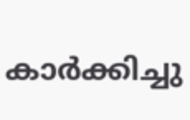കാർക്കിച്ചു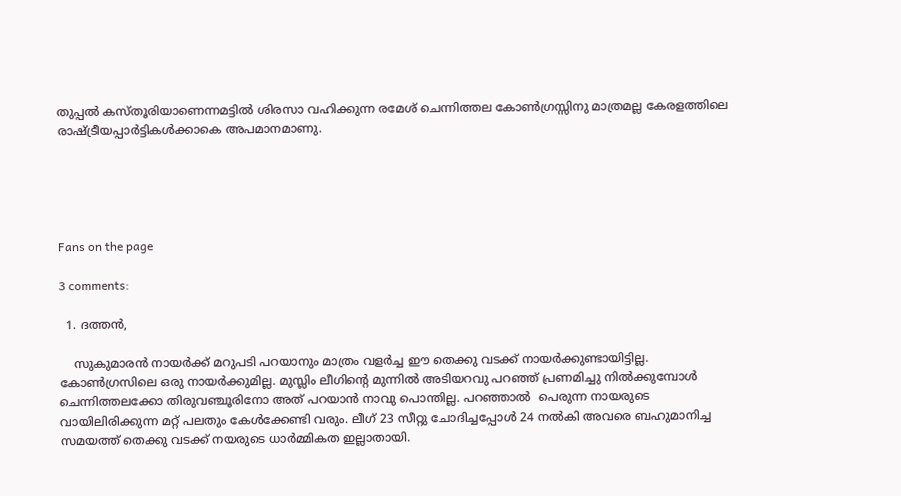തുപ്പൽ കസ്തൂരിയാണെന്നമട്ടിൽ ശിരസാ വഹിക്കുന്ന രമേശ് ചെന്നിത്തല കോൺഗ്രസ്സിനു മാത്രമല്ല കേരളത്തിലെ രാഷ്ട്രീയപ്പാർട്ടികൾക്കാകെ അപമാനമാണു.





Fans on the page

3 comments:

  1. ദത്തന്‍,

    സുകുമാരന്‍ നായര്‍ക്ക് മറുപടി പറയാനും മാത്രം വളര്‍ച്ച ഈ തെക്കു വടക്ക് നായര്‍ക്കുണ്ടായിട്ടില്ല. കോണ്‍ഗ്രസിലെ ഒരു നായര്‍ക്കുമില്ല. മുസ്ലിം ലീഗിന്റെ മുന്നില്‍ അടിയറവു പറഞ്ഞ് പ്രണമിച്ചു നില്‍ക്കുമ്പോള്‍  ചെന്നിത്തലക്കോ തിരുവഞ്ചൂരിനോ അത് പറയാന്‍ നാവു പൊന്തില്ല. പറഞ്ഞാല്‍  പെരുന്ന നായരുടെ വായിലിരിക്കുന്ന മറ്റ് പലതും കേള്‍ക്കേണ്ടി വരും. ലീഗ് 23 സീറ്റു ചോദിച്ചപ്പോള്‍ 24 നല്‍കി അവരെ ബഹുമാനിച്ച സമയത്ത് തെക്കു വടക്ക് നയരുടെ ധാര്‍മ്മികത ഇല്ലാതായി.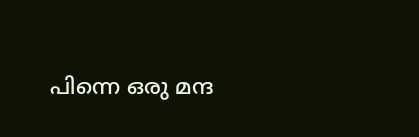പിന്നെ ഒരു മന്ദ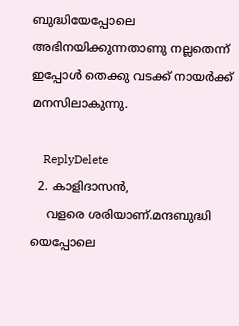ബുദ്ധിയേപ്പോലെ അഭിനയിക്കുന്നതാണു നല്ലതെന്ന് ഇപ്പോള്‍ തെക്കു വടക്ക് നായര്‍ക്ക് മനസിലാകുന്നു.

    ReplyDelete
  2. കാളിദാസന്‍,
    വളരെ ശരിയാണ്.മന്ദബുദ്ധി യെപ്പോലെ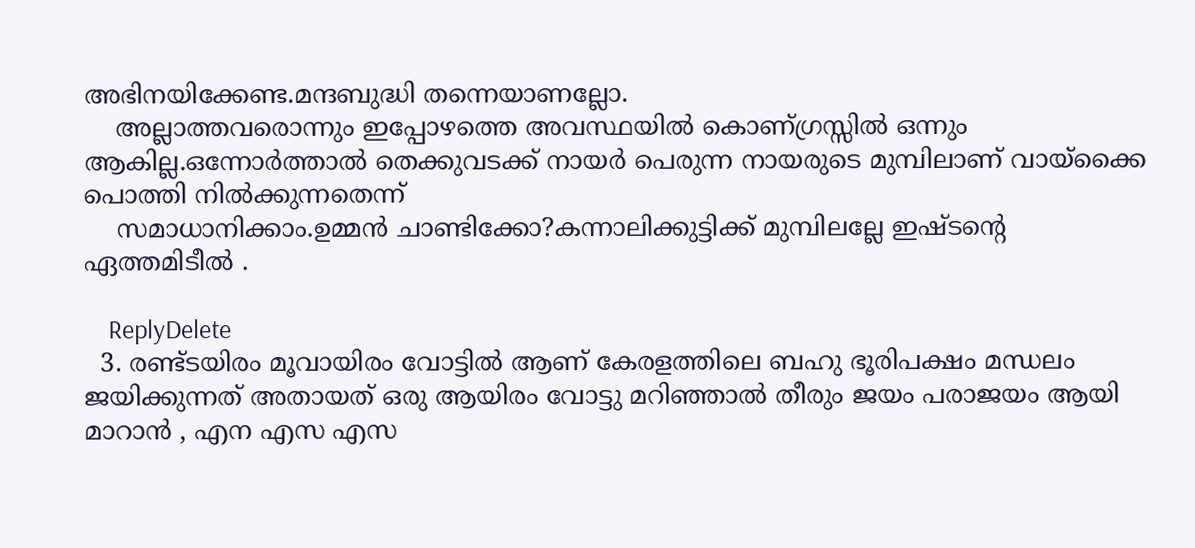അഭിനയിക്കേണ്ട.മന്ദബുദ്ധി തന്നെയാണല്ലോ.
    അല്ലാത്തവരൊന്നും ഇപ്പോഴത്തെ അവസ്ഥയില്‍ കൊണ്ഗ്രസ്സില്‍ ഒന്നും ആകില്ല.ഒന്നോര്‍ത്താല്‍ തെക്കുവടക്ക് നായര്‍ പെരുന്ന നായരുടെ മുമ്പിലാണ് വായ്ക്കൈ പൊത്തി നില്‍ക്കുന്നതെന്ന്‍
    സമാധാനിക്കാം.ഉമ്മന്‍ ചാണ്ടിക്കോ?കന്നാലിക്കുട്ടിക്ക് മുമ്പിലല്ലേ ഇഷ്ടന്‍റെ ഏത്തമിടീല്‍ .

    ReplyDelete
  3. രണ്ട്ടയിരം മൂവായിരം വോട്ടിൽ ആണ് കേരളത്തിലെ ബഹു ഭൂരിപക്ഷം മന്ധലം ജയിക്കുന്നത് അതായത് ഒരു ആയിരം വോട്ടു മറിഞ്ഞാൽ തീരും ജയം പരാജയം ആയി മാറാൻ , എന എസ എസ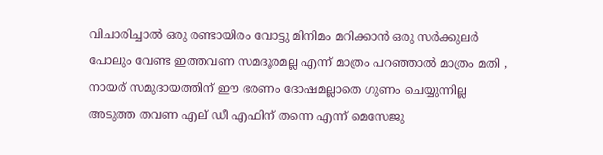വിചാരിച്ചാൽ ഒരു രണ്ടായിരം വോട്ടു മിനിമം മറിക്കാൻ ഒരു സർക്കുലർ പോലും വേണ്ട ഇത്തവണ സമദൂരമല്ല എന്ന് മാത്രം പറഞ്ഞാൽ മാത്രം മതി , നായര് സമുദായത്തിന് ഈ ഭരണം ദോഷമല്ലാതെ ഗുണം ചെയ്യുന്നില്ല അടുത്ത തവണ എല് ഡീ എഫിന് തന്നെ എന്ന് മെസേജു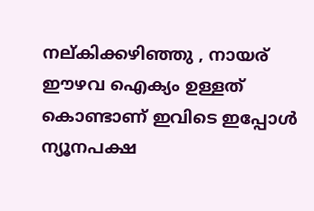നല്കിക്കഴിഞ്ഞു , നായര് ഈഴവ ഐക്യം ഉള്ളത് കൊണ്ടാണ് ഇവിടെ ഇപ്പോൾ ന്യൂനപക്ഷ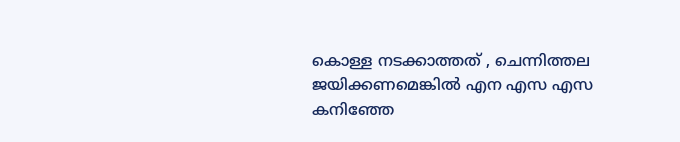കൊള്ള നടക്കാത്തത് , ചെന്നിത്തല ജയിക്കണമെങ്കിൽ എന എസ എസ കനിഞ്ഞേ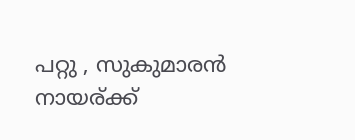പറ്റു , സുകുമാരൻ നായര്ക്ക്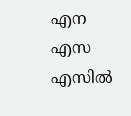എന എസ എസിൽ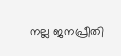നല്ല ജനപ്രീതി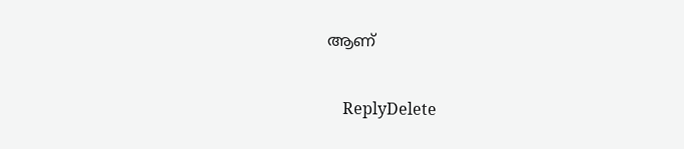ആണ്

    ReplyDelete